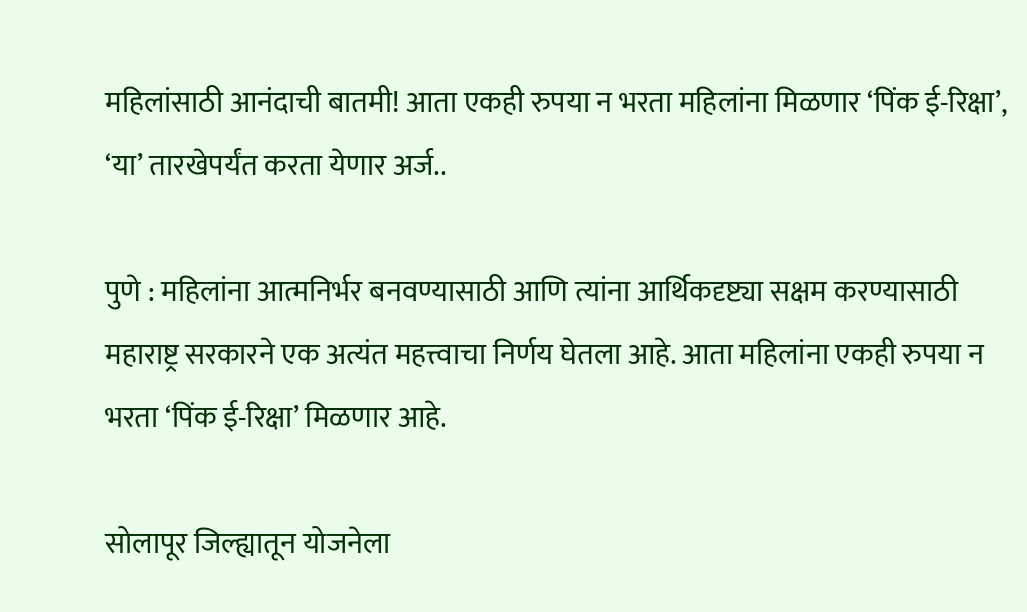महिलांसाठी आनंदाची बातमी! आता एकही रुपया न भरता महिलांना मिळणार ‘पिंक ई-रिक्षा’, ‘या’ तारखेपर्यंत करता येणार अर्ज..

पुणे : महिलांना आत्मनिर्भर बनवण्यासाठी आणि त्यांना आर्थिकदृष्ट्या सक्षम करण्यासाठी महाराष्ट्र सरकारने एक अत्यंत महत्त्वाचा निर्णय घेतला आहे. आता महिलांना एकही रुपया न भरता ‘पिंक ई-रिक्षा’ मिळणार आहे.

सोलापूर जिल्ह्यातून योजनेला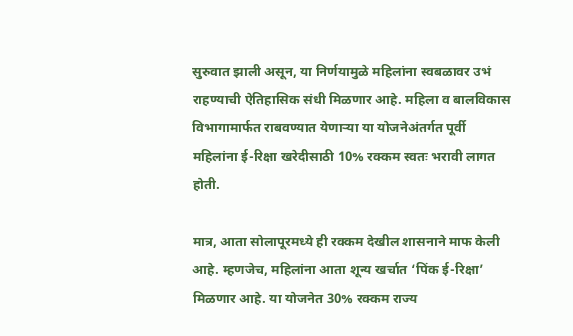सुरुवात झाली असून, या निर्णयामुळे महिलांना स्वबळावर उभं राहण्याची ऐतिहासिक संधी मिळणार आहे. महिला व बालविकास विभागामार्फत राबवण्यात येणाऱ्या या योजनेअंतर्गत पूर्वी महिलांना ई-रिक्षा खरेदीसाठी 10% रक्कम स्वतः भरावी लागत होती.

मात्र, आता सोलापूरमध्ये ही रक्कम देखील शासनाने माफ केली आहे. म्हणजेच, महिलांना आता शून्य खर्चात ‘पिंक ई-रिक्षा’ मिळणार आहे. या योजनेत 30% रक्कम राज्य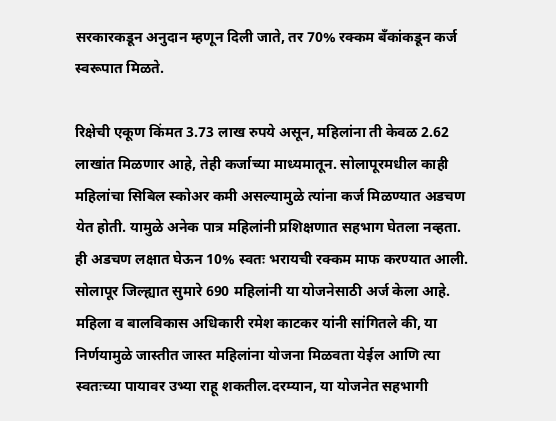सरकारकडून अनुदान म्हणून दिली जाते, तर 70% रक्कम बँकांकडून कर्ज स्वरूपात मिळते.

रिक्षेची एकूण किंमत 3.73 लाख रुपये असून, महिलांना ती केवळ 2.62 लाखांत मिळणार आहे, तेही कर्जाच्या माध्यमातून. सोलापूरमधील काही महिलांचा सिबिल स्कोअर कमी असल्यामुळे त्यांना कर्ज मिळण्यात अडचण येत होती. यामुळे अनेक पात्र महिलांनी प्रशिक्षणात सहभाग घेतला नव्हता. ही अडचण लक्षात घेऊन 10% स्वतः भरायची रक्कम माफ करण्यात आली. सोलापूर जिल्ह्यात सुमारे 690 महिलांनी या योजनेसाठी अर्ज केला आहे.
महिला व बालविकास अधिकारी रमेश काटकर यांनी सांगितले की, या निर्णयामुळे जास्तीत जास्त महिलांना योजना मिळवता येईल आणि त्या स्वतःच्या पायावर उभ्या राहू शकतील.दरम्यान, या योजनेत सहभागी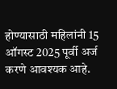होण्यासाठी महिलांनी 15 ऑगस्ट 2025 पूर्वी अर्ज करणे आवश्यक आहे.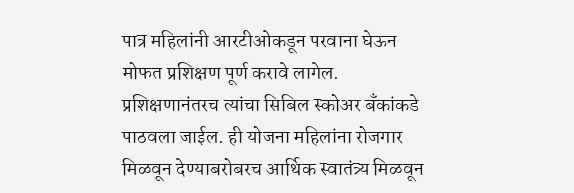पात्र महिलांनी आरटीओकडून परवाना घेऊन मोफत प्रशिक्षण पूर्ण करावे लागेल. प्रशिक्षणानंतरच त्यांचा सिबिल स्कोअर बँकांकडे पाठवला जाईल. ही योजना महिलांना रोजगार मिळवून देण्याबरोबरच आर्थिक स्वातंत्र्य मिळवून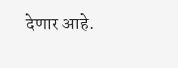देणार आहे.